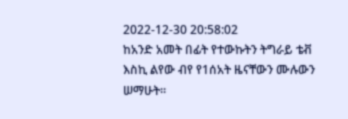2022-12-30 20:58:02
ከአንድ አመት በፊት የተውኩትን ትግራይ ቴቭ እስኪ ልየው ብየ የ1ሰአት ዜናቸውን ሙሉውን ሠማሁት።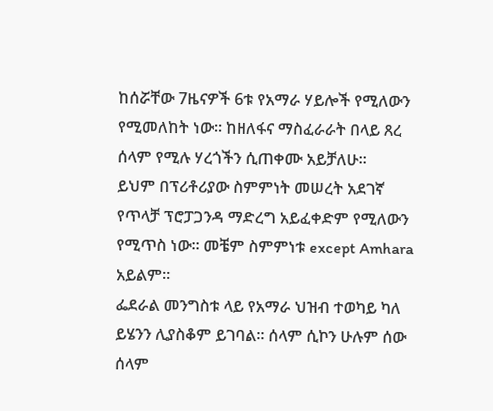ከሰሯቸው 7ዜናዎች 6ቱ የአማራ ሃይሎች የሚለውን የሚመለከት ነው። ከዘለፋና ማስፈራራት በላይ ጸረ ሰላም የሚሉ ሃረጎችን ሲጠቀሙ አይቻለሁ።
ይህም በፕሪቶሪያው ስምምነት መሠረት አደገኛ የጥላቻ ፕሮፓጋንዳ ማድረግ አይፈቀድም የሚለውን የሚጥስ ነው። መቼም ስምምነቱ except Amhara አይልም።
ፌደራል መንግስቱ ላይ የአማራ ህዝብ ተወካይ ካለ ይሄንን ሊያስቆም ይገባል። ሰላም ሲኮን ሁሉም ሰው ሰላም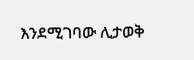እንደሚገባው ሊታወቅ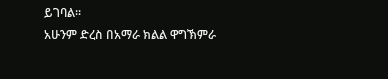ይገባል።
አሁንም ድረስ በአማራ ክልል ዋግኽምራ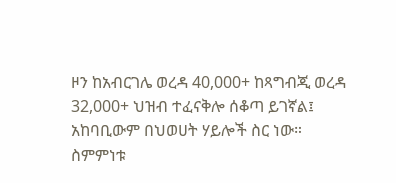ዞን ከአብርገሌ ወረዳ 40,000+ ከጻግብጂ ወረዳ 32,000+ ህዝብ ተፈናቅሎ ሰቆጣ ይገኛል፤ አከባቢውም በህወሀት ሃይሎች ስር ነው።
ስምምነቱ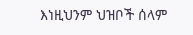እነዚህንም ህዝቦች ሰላም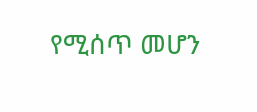የሚሰጥ መሆን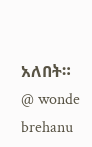አለበት።
@ wonde brehanu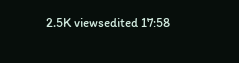2.5K viewsedited 17:58